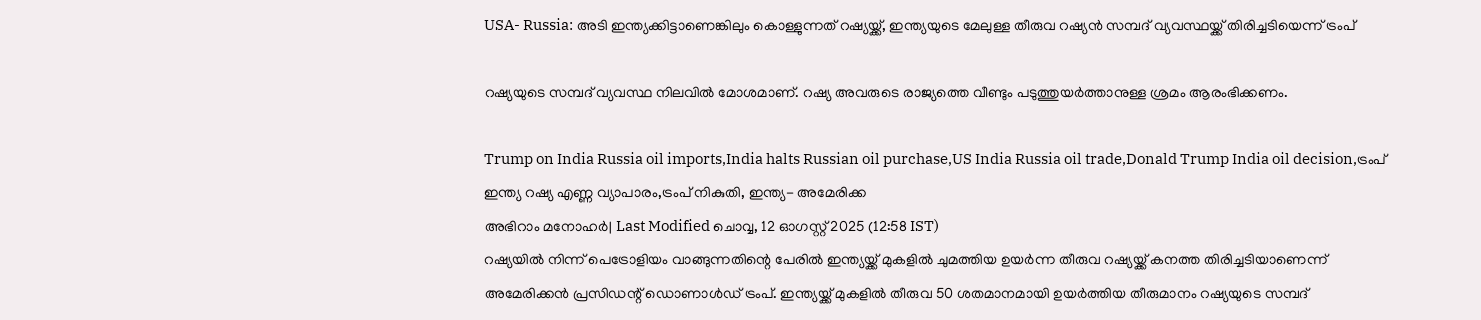USA- Russia: അടി ഇന്ത്യക്കിട്ടാണെങ്കിലും കൊള്ളുന്നത് റഷ്യയ്ക്ക്, ഇന്ത്യയുടെ മേലുള്ള തീരുവ റഷ്യൻ സമ്പദ് വ്യവസ്ഥയ്ക്ക് തിരിച്ചടിയെന്ന് ട്രംപ്

റഷ്യയുടെ സമ്പദ് വ്യവസ്ഥ നിലവില്‍ മോശമാണ്. റഷ്യ അവരുടെ രാജ്യത്തെ വീണ്ടും പടുത്തുയര്‍ത്താനുള്ള ശ്രമം ആരംഭിക്കണം.

Trump on India Russia oil imports,India halts Russian oil purchase,US India Russia oil trade,Donald Trump India oil decision,ട്രംപ് ഇന്ത്യ റഷ്യ എണ്ണ വ്യാപാരം,ട്രംപ് നികുതി, ഇന്ത്യ- അമേരിക്ക
അഭിറാം മനോഹർ| Last Modified ചൊവ്വ, 12 ഓഗസ്റ്റ് 2025 (12:58 IST)
റഷ്യയില്‍ നിന്ന് പെട്രോളിയം വാങ്ങുന്നതിന്റെ പേരില്‍ ഇന്ത്യയ്ക്ക് മുകളില്‍ ചുമത്തിയ ഉയര്‍ന്ന തീരുവ റഷ്യയ്ക്ക് കനത്ത തിരിച്ചടിയാണെന്ന് അമേരിക്കന്‍ പ്രസിഡന്റ് ഡൊണാള്‍ഡ് ട്രംപ്. ഇന്ത്യയ്ക്ക് മുകളില്‍ തീരുവ 50 ശതമാനമായി ഉയര്‍ത്തിയ തീരുമാനം റഷ്യയുടെ സമ്പദ്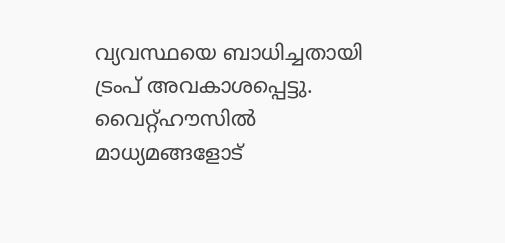വ്യവസ്ഥയെ ബാധിച്ചതായി ട്രംപ് അവകാശപ്പെട്ടു. വൈറ്റ്ഹൗസില്‍ മാധ്യമങ്ങളോട്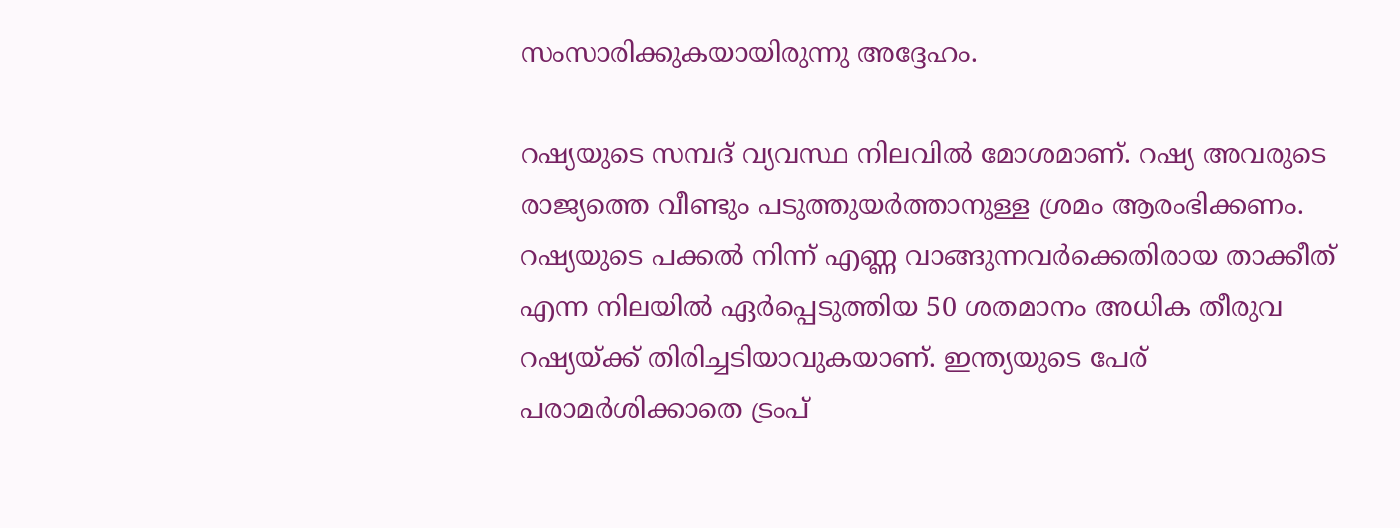സംസാരിക്കുകയായിരുന്നു അദ്ദേഹം.

റഷ്യയുടെ സമ്പദ് വ്യവസ്ഥ നിലവില്‍ മോശമാണ്. റഷ്യ അവരുടെ രാജ്യത്തെ വീണ്ടും പടുത്തുയര്‍ത്താനുള്ള ശ്രമം ആരംഭിക്കണം. റഷ്യയുടെ പക്കല്‍ നിന്ന് എണ്ണ വാങ്ങുന്നവര്‍ക്കെതിരായ താക്കീത് എന്ന നിലയില്‍ ഏര്‍പ്പെടുത്തിയ 50 ശതമാനം അധിക തീരുവ റഷ്യയ്ക്ക് തിരിച്ചടിയാവുകയാണ്. ഇന്ത്യയുടെ പേര് പരാമര്‍ശിക്കാതെ ട്രംപ്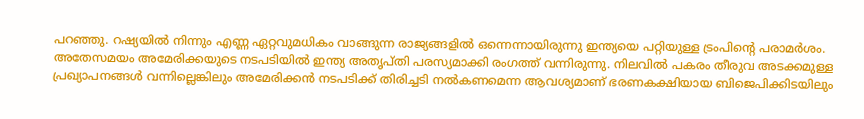പറഞ്ഞു. റഷ്യയില്‍ നിന്നും എണ്ണ ഏറ്റവുമധികം വാങ്ങുന്ന രാജ്യങ്ങളില്‍ ഒന്നെന്നായിരുന്നു ഇന്ത്യയെ പറ്റിയുള്ള ട്രംപിന്റെ പരാമര്‍ശം. അതേസമയം അമേരിക്കയുടെ നടപടിയില്‍ ഇന്ത്യ അതൃപ്തി പരസ്യമാക്കി രംഗത്ത് വന്നിരുന്നു. നിലവില്‍ പകരം തീരുവ അടക്കമുള്ള പ്രഖ്യാപനങ്ങള്‍ വന്നില്ലെങ്കിലും അമേരിക്കന്‍ നടപടിക്ക് തിരിച്ചടി നല്‍കണമെന്ന ആവശ്യമാണ് ഭരണകക്ഷിയായ ബിജെപിക്കിടയിലും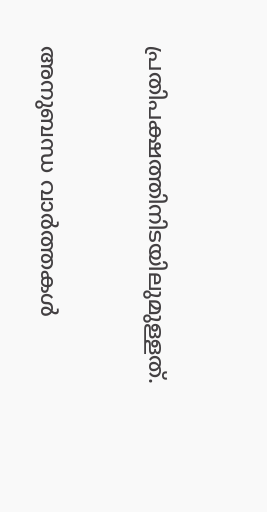പ്രതിപക്ഷത്തിനിടയിലുമുള്ളത്.



അനുബന്ധ വാര്‍ത്തകള്‍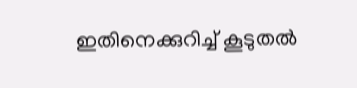ഇതിനെക്കുറിച്ച് കൂടുതല്‍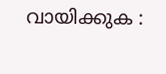വായിക്കുക :